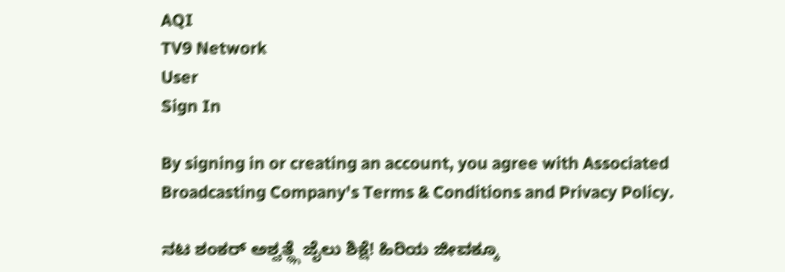AQI
TV9 Network
User
Sign In

By signing in or creating an account, you agree with Associated Broadcasting Company's Terms & Conditions and Privacy Policy.

ನಟ ಶಂಕರ್ ಅಶ್ವತ್ಥ್ಗೆ ಜೈಲು ಶಿಕ್ಷೆ! ಹಿರಿಯ ಜೀವಕ್ಕೂ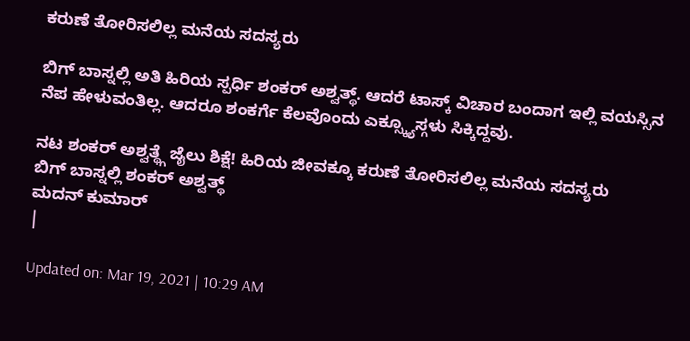ಕರುಣೆ ತೋರಿಸಲಿಲ್ಲ ಮನೆಯ ಸದಸ್ಯರು

ಬಿಗ್ ಬಾಸ್ನಲ್ಲಿ ಅತಿ ಹಿರಿಯ ಸ್ಪರ್ಧಿ ಶಂಕರ್ ಅಶ್ವತ್ಥ್. ಆದರೆ ಟಾಸ್ಕ್ ವಿಚಾರ ಬಂದಾಗ ಇಲ್ಲಿ ವಯಸ್ಸಿನ ನೆಪ ಹೇಳುವಂತಿಲ್ಲ. ಆದರೂ ಶಂಕರ್ಗೆ ಕೆಲವೊಂದು ಎಕ್ಸ್ಕ್ಯೂಸ್ಗಳು ಸಿಕ್ಕಿದ್ದವು.

ನಟ ಶಂಕರ್ ಅಶ್ವತ್ಥ್ಗೆ ಜೈಲು ಶಿಕ್ಷೆ! ಹಿರಿಯ ಜೀವಕ್ಕೂ ಕರುಣೆ ತೋರಿಸಲಿಲ್ಲ ಮನೆಯ ಸದಸ್ಯರು
ಬಿಗ್ ಬಾಸ್ನಲ್ಲಿ ಶಂಕರ್ ಅಶ್ವತ್ಥ್
ಮದನ್ ಕುಮಾರ್
|

Updated on: Mar 19, 2021 | 10:29 AM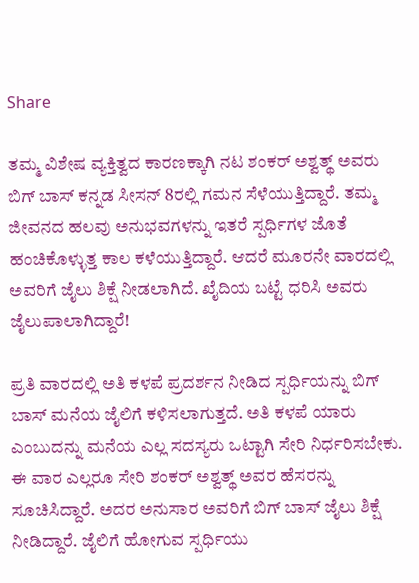Share

ತಮ್ಮ ವಿಶೇಷ ವ್ಯಕ್ತಿತ್ವದ ಕಾರಣಕ್ಕಾಗಿ ನಟ ಶಂಕರ್ ಅಶ್ವತ್ಥ್ ಅವರು ಬಿಗ್ ಬಾಸ್ ಕನ್ನಡ ಸೀಸನ್ 8ರಲ್ಲಿ ಗಮನ ಸೆಳೆಯುತ್ತಿದ್ದಾರೆ. ತಮ್ಮ ಜೀವನದ ಹಲವು ಅನುಭವಗಳನ್ನು ಇತರೆ ಸ್ಪರ್ಧಿಗಳ ಜೊತೆ ಹಂಚಿಕೊಳ್ಳುತ್ತ ಕಾಲ ಕಳೆಯುತ್ತಿದ್ದಾರೆ. ಆದರೆ ಮೂರನೇ ವಾರದಲ್ಲಿ ಅವರಿಗೆ ಜೈಲು ಶಿಕ್ಷೆ ನೀಡಲಾಗಿದೆ. ಖೈದಿಯ ಬಟ್ಟೆ ಧರಿಸಿ ಅವರು ಜೈಲುಪಾಲಾಗಿದ್ದಾರೆ!

ಪ್ರತಿ ವಾರದಲ್ಲಿ ಅತಿ ಕಳಪೆ ಪ್ರದರ್ಶನ ನೀಡಿದ ಸ್ಪರ್ಧಿಯನ್ನು ಬಿಗ್ ಬಾಸ್ ಮನೆಯ ಜೈಲಿಗೆ ಕಳಿಸಲಾಗುತ್ತದೆ. ಅತಿ ಕಳಪೆ ಯಾರು ಎಂಬುದನ್ನು ಮನೆಯ ಎಲ್ಲ ಸದಸ್ಯರು ಒಟ್ಟಾಗಿ ಸೇರಿ ನಿರ್ಧರಿಸಬೇಕು. ಈ ವಾರ ಎಲ್ಲರೂ ಸೇರಿ ಶಂಕರ್ ಅಶ್ವತ್ಥ್ ಅವರ ಹೆಸರನ್ನು ಸೂಚಿಸಿದ್ದಾರೆ. ಅದರ ಅನುಸಾರ ಅವರಿಗೆ ಬಿಗ್ ಬಾಸ್ ಜೈಲು ಶಿಕ್ಷೆ ನೀಡಿದ್ದಾರೆ. ಜೈಲಿಗೆ ಹೋಗುವ ಸ್ಪರ್ಧಿಯು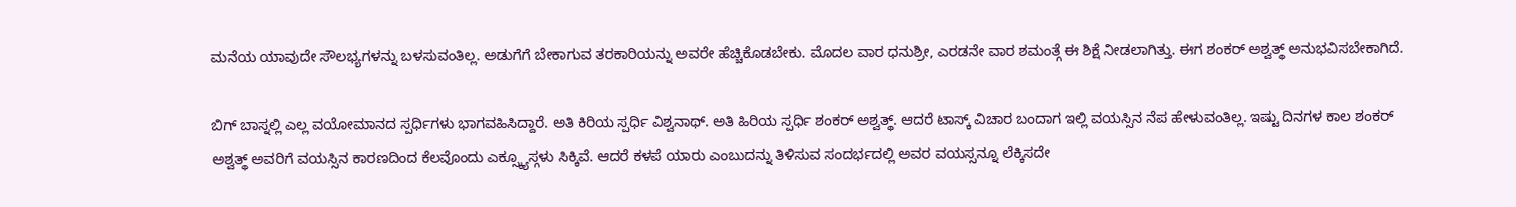ಮನೆಯ ಯಾವುದೇ ಸೌಲಭ್ಯಗಳನ್ನು ಬಳಸುವಂತಿಲ್ಲ. ಅಡುಗೆಗೆ ಬೇಕಾಗುವ ತರಕಾರಿಯನ್ನು ಅವರೇ ಹೆಚ್ಚಿಕೊಡಬೇಕು. ಮೊದಲ ವಾರ ಧನುಶ್ರೀ, ಎರಡನೇ ವಾರ ಶಮಂತ್ಗೆ ಈ ಶಿಕ್ಷೆ ನೀಡಲಾಗಿತ್ತು. ಈಗ ಶಂಕರ್ ಅಶ್ವತ್ಥ್ ಅನುಭವಿಸಬೇಕಾಗಿದೆ.

ಬಿಗ್ ಬಾಸ್ನಲ್ಲಿ ಎಲ್ಲ ವಯೋಮಾನದ ಸ್ಪರ್ಧಿಗಳು ಭಾಗವಹಿಸಿದ್ದಾರೆ. ಅತಿ ಕಿರಿಯ ಸ್ಪರ್ಧಿ ವಿಶ್ವನಾಥ್. ಅತಿ ಹಿರಿಯ ಸ್ಪರ್ಧಿ ಶಂಕರ್ ಅಶ್ವತ್ಥ್. ಆದರೆ ಟಾಸ್ಕ್ ವಿಚಾರ ಬಂದಾಗ ಇಲ್ಲಿ ವಯಸ್ಸಿನ ನೆಪ ಹೇಳುವಂತಿಲ್ಲ. ಇಷ್ಟು ದಿನಗಳ ಕಾಲ ಶಂಕರ್ ಅಶ್ವತ್ಥ್ ಅವರಿಗೆ ವಯಸ್ಸಿನ ಕಾರಣದಿಂದ ಕೆಲವೊಂದು ಎಕ್ಸ್ಕ್ಯೂಸ್ಗಳು ಸಿಕ್ಕಿವೆ. ಆದರೆ ಕಳಪೆ ಯಾರು ಎಂಬುದನ್ನು ತಿಳಿಸುವ ಸಂದರ್ಭದಲ್ಲಿ ಅವರ ವಯಸ್ಸನ್ನೂ ಲೆಕ್ಕಿಸದೇ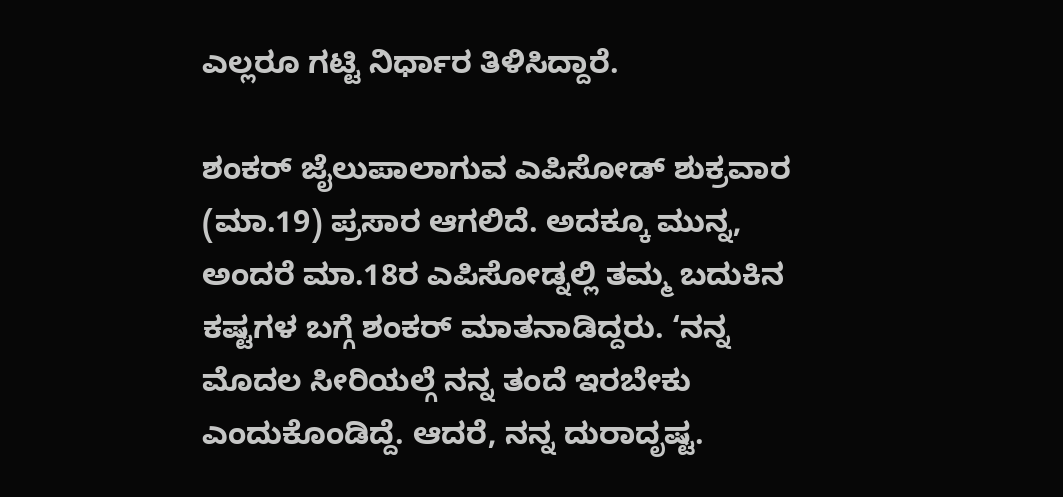ಎಲ್ಲರೂ ಗಟ್ಟಿ ನಿರ್ಧಾರ ತಿಳಿಸಿದ್ದಾರೆ.

ಶಂಕರ್ ಜೈಲುಪಾಲಾಗುವ ಎಪಿಸೋಡ್ ಶುಕ್ರವಾರ (ಮಾ.19) ಪ್ರಸಾರ ಆಗಲಿದೆ. ಅದಕ್ಕೂ ಮುನ್ನ, ಅಂದರೆ ಮಾ.18ರ ಎಪಿಸೋಡ್ನಲ್ಲಿ ತಮ್ಮ ಬದುಕಿನ ಕಷ್ಟಗಳ ಬಗ್ಗೆ ಶಂಕರ್ ಮಾತನಾಡಿದ್ದರು. ‘ನನ್ನ ಮೊದಲ ಸೀರಿಯಲ್ಗೆ ನನ್ನ ತಂದೆ ಇರಬೇಕು ಎಂದುಕೊಂಡಿದ್ದೆ. ಆದರೆ, ನನ್ನ ದುರಾದೃಷ್ಟ.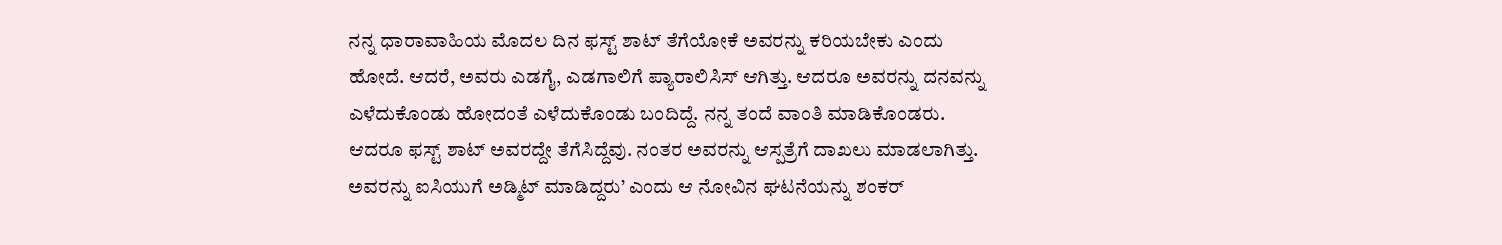ನನ್ನ ಧಾರಾವಾಹಿಯ ಮೊದಲ ದಿನ ಫಸ್ಟ್ ಶಾಟ್ ತೆಗೆಯೋಕೆ ಅವರನ್ನು ಕರಿಯಬೇಕು ಎಂದು ಹೋದೆ. ಆದರೆ, ಅವರು ಎಡಗೈ, ಎಡಗಾಲಿಗೆ ಪ್ಯಾರಾಲಿಸಿಸ್ ಆಗಿತ್ತು. ಆದರೂ ಅವರನ್ನು ದನವನ್ನು ಎಳೆದುಕೊಂಡು ಹೋದಂತೆ ಎಳೆದುಕೊಂಡು ಬಂದಿದ್ದೆ. ನನ್ನ ತಂದೆ ವಾಂತಿ ಮಾಡಿಕೊಂಡರು. ಆದರೂ ಫಸ್ಟ್ ಶಾಟ್ ಅವರದ್ದೇ ತೆಗೆಸಿದ್ದೆವು. ನಂತರ ಅವರನ್ನು ಆಸ್ಪತ್ರೆಗೆ ದಾಖಲು ಮಾಡಲಾಗಿತ್ತು. ಅವರನ್ನು ಐಸಿಯುಗೆ ಅಡ್ಮಿಟ್ ಮಾಡಿದ್ದರು’ ಎಂದು ಆ ನೋವಿನ ಘಟನೆಯನ್ನು ಶಂಕರ್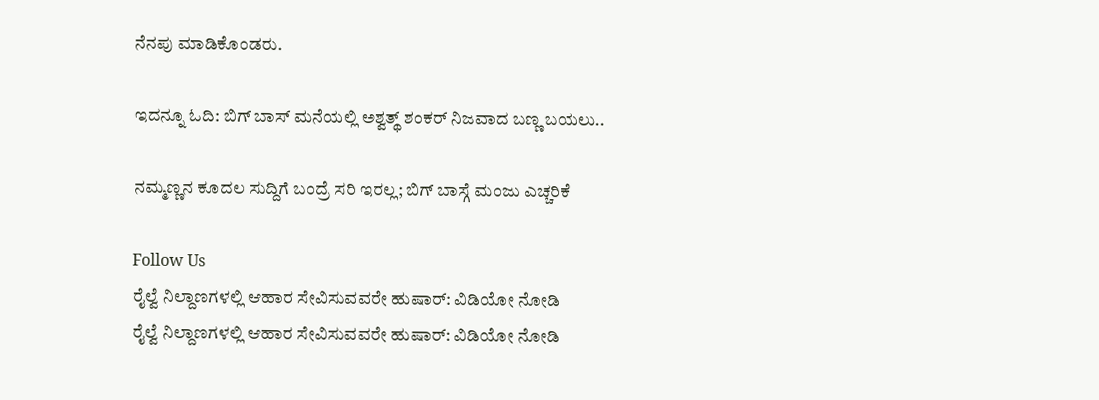ನೆನಪು ಮಾಡಿಕೊಂಡರು.

ಇದನ್ನೂ ಓದಿ: ಬಿಗ್ ಬಾಸ್ ಮನೆಯಲ್ಲಿ ಅಶ್ವತ್ಥ್ ಶಂಕರ್ ನಿಜವಾದ ಬಣ್ಣ ಬಯಲು..

ನಮ್ಮಣ್ಣನ ಕೂದಲ ಸುದ್ದಿಗೆ ಬಂದ್ರೆ ಸರಿ ಇರಲ್ಲ; ಬಿಗ್ ಬಾಸ್ಗೆ ಮಂಜು ಎಚ್ಚರಿಕೆ

Follow Us
ರೈಲ್ವೆ ನಿಲ್ದಾಣಗಳಲ್ಲಿ ಆಹಾರ ಸೇವಿಸುವವರೇ ಹುಷಾರ್: ವಿಡಿಯೋ ನೋಡಿ
ರೈಲ್ವೆ ನಿಲ್ದಾಣಗಳಲ್ಲಿ ಆಹಾರ ಸೇವಿಸುವವರೇ ಹುಷಾರ್: ವಿಡಿಯೋ ನೋಡಿ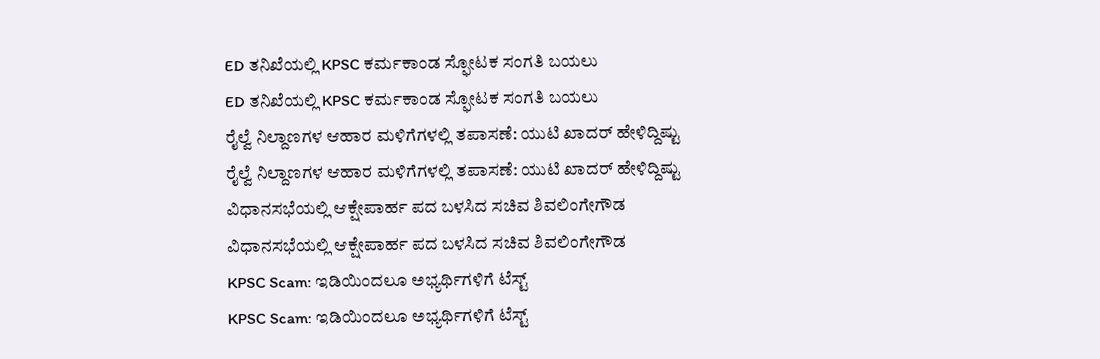ED ತನಿಖೆಯಲ್ಲಿ KPSC ಕರ್ಮಕಾಂಡ ಸ್ಫೋಟಕ ಸಂಗತಿ ಬಯಲು
ED ತನಿಖೆಯಲ್ಲಿ KPSC ಕರ್ಮಕಾಂಡ ಸ್ಫೋಟಕ ಸಂಗತಿ ಬಯಲು
ರೈಲ್ವೆ ನಿಲ್ದಾಣಗಳ ಆಹಾರ ಮಳಿಗೆಗಳಲ್ಲಿ ತಪಾಸಣೆ: ಯುಟಿ ಖಾದರ್ ಹೇಳಿದ್ದಿಷ್ಟು
ರೈಲ್ವೆ ನಿಲ್ದಾಣಗಳ ಆಹಾರ ಮಳಿಗೆಗಳಲ್ಲಿ ತಪಾಸಣೆ: ಯುಟಿ ಖಾದರ್ ಹೇಳಿದ್ದಿಷ್ಟು
ವಿಧಾನಸಭೆಯಲ್ಲಿ ಆಕ್ಷೇಪಾರ್ಹ ಪದ ಬಳಸಿದ ಸಚಿವ ಶಿವಲಿಂಗೇಗೌಡ
ವಿಧಾನಸಭೆಯಲ್ಲಿ ಆಕ್ಷೇಪಾರ್ಹ ಪದ ಬಳಸಿದ ಸಚಿವ ಶಿವಲಿಂಗೇಗೌಡ
KPSC Scam: ಇಡಿಯಿಂದಲೂ ಅಭ್ಯರ್ಥಿಗಳಿಗೆ ಟೆಸ್ಟ್
KPSC Scam: ಇಡಿಯಿಂದಲೂ ಅಭ್ಯರ್ಥಿಗಳಿಗೆ ಟೆಸ್ಟ್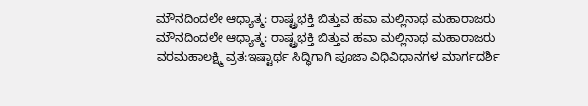ಮೌನದಿಂದಲೇ ಆಧ್ಯಾತ್ಮ: ರಾಷ್ಟ್ರಭಕ್ತಿ ಬಿತ್ತುವ ಹವಾ ಮಲ್ಲಿನಾಥ ಮಹಾರಾಜರು
ಮೌನದಿಂದಲೇ ಆಧ್ಯಾತ್ಮ: ರಾಷ್ಟ್ರಭಕ್ತಿ ಬಿತ್ತುವ ಹವಾ ಮಲ್ಲಿನಾಥ ಮಹಾರಾಜರು
ವರಮಹಾಲಕ್ಷ್ಮಿ ವ್ರತ:ಇಷ್ಟಾರ್ಥ ಸಿದ್ಧಿಗಾಗಿ ಪೂಜಾ ವಿಧಿವಿಧಾನಗಳ ಮಾರ್ಗದರ್ಶಿ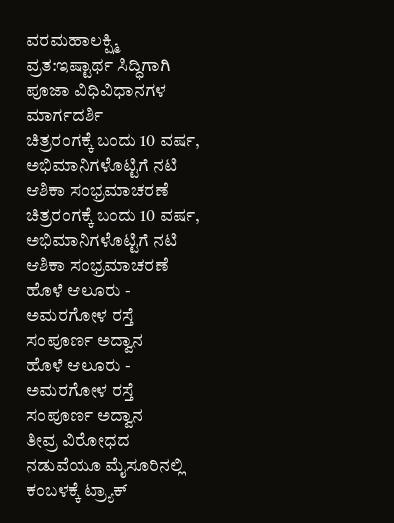ವರಮಹಾಲಕ್ಷ್ಮಿ ವ್ರತ:ಇಷ್ಟಾರ್ಥ ಸಿದ್ಧಿಗಾಗಿ ಪೂಜಾ ವಿಧಿವಿಧಾನಗಳ ಮಾರ್ಗದರ್ಶಿ
ಚಿತ್ರರಂಗಕ್ಕೆ ಬಂದು 10 ವರ್ಷ, ಅಭಿಮಾನಿಗಳೊಟ್ಟಿಗೆ ನಟಿ ಆಶಿಕಾ ಸಂಭ್ರಮಾಚರಣೆ
ಚಿತ್ರರಂಗಕ್ಕೆ ಬಂದು 10 ವರ್ಷ, ಅಭಿಮಾನಿಗಳೊಟ್ಟಿಗೆ ನಟಿ ಆಶಿಕಾ ಸಂಭ್ರಮಾಚರಣೆ
ಹೊಳೆ ಆಲೂರು - ಅಮರಗೋಳ ರಸ್ತೆ ಸಂಪೂರ್ಣ ಅದ್ವಾನ
ಹೊಳೆ ಆಲೂರು - ಅಮರಗೋಳ ರಸ್ತೆ ಸಂಪೂರ್ಣ ಅದ್ವಾನ
ತೀವ್ರ ವಿರೋಧದ ನಡುವೆಯೂ ಮೈಸೂರಿನಲ್ಲಿ ಕಂಬಳಕ್ಕೆ ಟ್ರ್ಯಾಕ್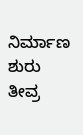ನಿರ್ಮಾಣ ಶುರು
ತೀವ್ರ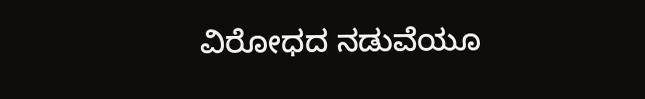ವಿರೋಧದ ನಡುವೆಯೂ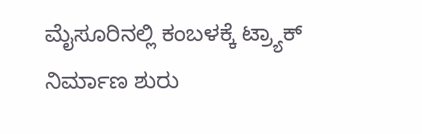ಮೈಸೂರಿನಲ್ಲಿ ಕಂಬಳಕ್ಕೆ ಟ್ರ್ಯಾಕ್ ನಿರ್ಮಾಣ ಶುರು